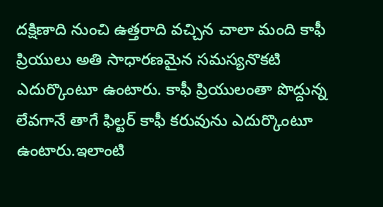దక్షిణాది నుంచి ఉత్తరాది వచ్చిన చాలా మంది కాఫీ ప్రియులు అతి సాధారణమైన సమస్యనొకటి ఎదుర్కొంటూ ఉంటారు. కాఫీ ప్రియులంతా పొద్దున్న లేవగానే తాగే ఫిల్టర్ కాఫీ కరువును ఎదుర్కొంటూ ఉంటారు.ఇలాంటి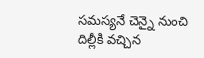సమస్యనే చెన్నై నుంచి దిల్లీకి వచ్చిన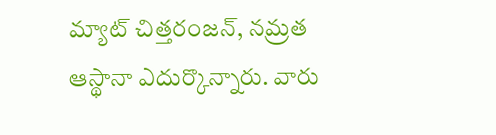మ్యాట్ చిత్తరంజన్, నమ్రత ఆస్థానా ఎదుర్కొన్నారు. వారు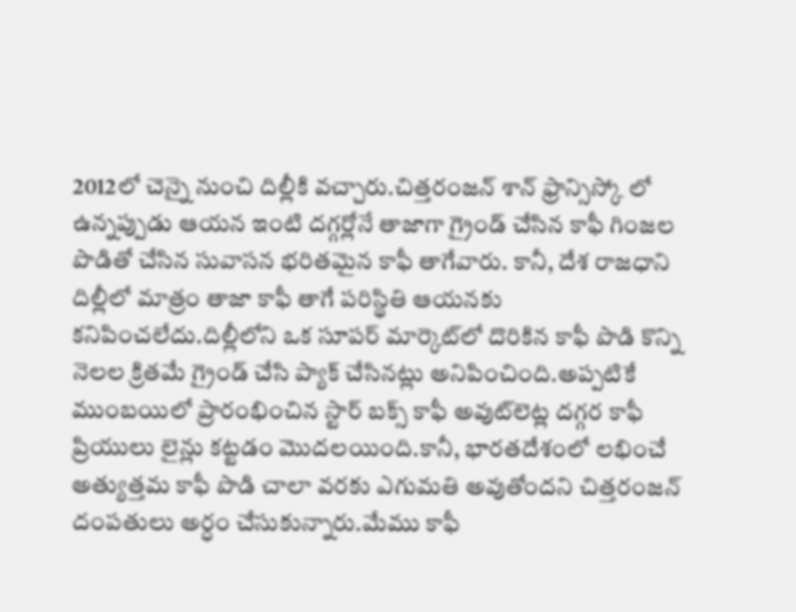2012లో చెన్నై నుంచి దిల్లీకి వచ్చారు.చిత్తరంజన్ శాన్ ఫ్రాన్సిస్కో లో ఉన్నప్పుడు ఆయన ఇంటి దగ్గర్లోనే తాజాగా గ్రైండ్ చేసిన కాఫీ గింజల పొడితో చేసిన సువాసన భరితమైన కాఫీ తాగేవారు. కానీ, దేశ రాజధాని దిల్లీలో మాత్రం తాజా కాఫీ తాగే పరిస్థితి ఆయనకు కనిపించలేదు.దిల్లీలోని ఒక సూపర్ మార్కెట్‌లో దొరికిన కాఫీ పొడి కొన్ని నెలల క్రితమే గ్రైండ్ చేసి ప్యాక్ చేసినట్లు అనిపించింది.అప్పటికే ముంబయిలో ప్రారంభించిన స్టార్ బక్స్ కాఫీ అవుట్‌లెట్ల దగ్గర కాఫీ ప్రియులు లైన్లు కట్టడం మొదలయింది.కానీ, భారతదేశంలో లభించే అత్యుత్తమ కాఫీ పొడి చాలా వరకు ఎగుమతి అవుతోందని చిత్తరంజన్ దంపతులు అర్ధం చేసుకున్నారు.మేము కాఫీ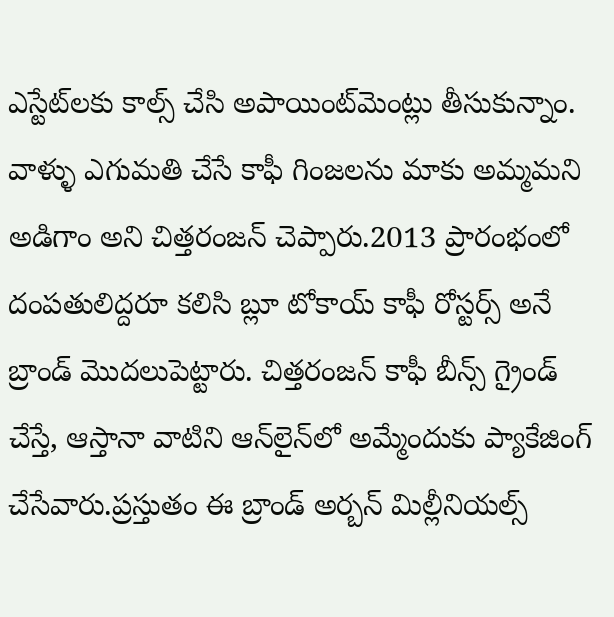ఎస్టేట్‌లకు కాల్స్ చేసి అపాయింట్‌మెంట్లు తీసుకున్నాం. వాళ్ళు ఎగుమతి చేసే కాఫీ గింజలను మాకు అమ్మమని అడిగాం అని చిత్తరంజన్ చెప్పారు.2013 ప్రారంభంలో దంపతులిద్దరూ కలిసి బ్లూ టోకాయ్ కాఫీ రోస్టర్స్ అనే బ్రాండ్ మొదలుపెట్టారు. చిత్తరంజన్ కాఫీ బీన్స్ గ్రైండ్ చేస్తే, ఆస్తానా వాటిని ఆన్‌లైన్‌లో అమ్మేందుకు ప్యాకేజింగ్ చేసేవారు.ప్రస్తుతం ఈ బ్రాండ్ అర్బన్ మిల్లీనియల్స్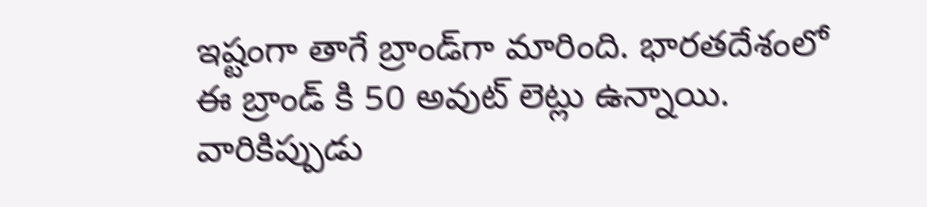ఇష్టంగా తాగే బ్రాండ్‌గా మారింది. భారతదేశంలో ఈ బ్రాండ్ కి 50 అవుట్ లెట్లు ఉన్నాయి. వారికిప్పుడు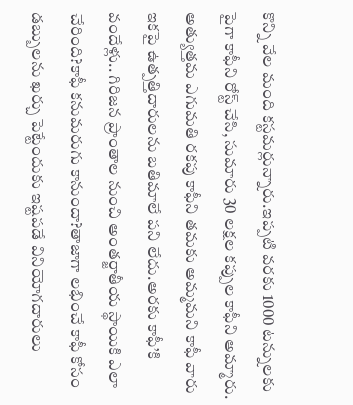కొన్ని వేల మంది కస్టమర్లున్నారు.ఇప్పటి వరకు 1000 టన్నులకు పైగా కాఫీని రోస్ట్ చేసి, సుమారు 30 లక్షల కప్పుల కాఫీని అమ్మారు. అత్యుత్తమ ఎగుమతి రకపు కాఫీని తమకు అమ్మమని కాఫీ వారు ఇకపై ఉత్పత్తిదారులను బతిమాలే పని లేదు.అరకు కాఫీ’కి వందేళ్లు.. గిరిజన ప్రాంతాల నుంచి అంతర్జాతీయ స్థాయికి ఎలా చేరింది?కాఫీ కనుమరుగు కానుందా?తాజాగా లభించే కాఫీ కోసం డబ్బులను ఖర్చు పెట్టేందుకు ఇష్టపడే వినియోగదారులు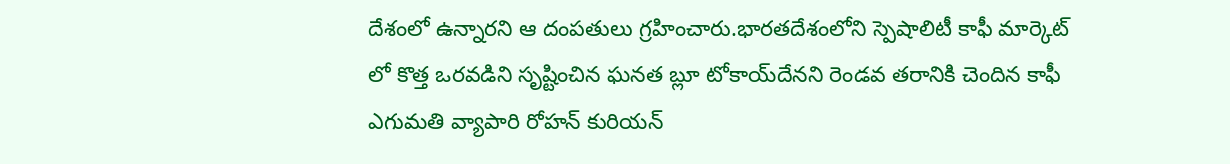దేశంలో ఉన్నారని ఆ దంపతులు గ్రహించారు.భారతదేశంలోని స్పెషాలిటీ కాఫీ మార్కెట్ లో కొత్త ఒరవడిని సృష్టించిన ఘనత బ్లూ టోకాయ్‌దేనని రెండవ తరానికి చెందిన కాఫీ ఎగుమతి వ్యాపారి రోహన్ కురియన్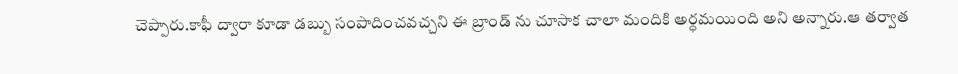చెప్పారు.కాఫీ ద్వారా కూడా డబ్బు సంపాదించవచ్చని ఈ బ్రాండ్ ను చూసాక చాలా మందికి అర్ధమయింది అని అన్నారు.ఆ తర్వాత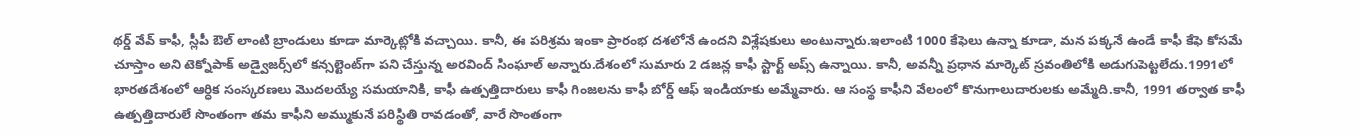థర్డ్ వేవ్ కాఫీ, స్లీపీ ఔల్ లాంటి బ్రాండులు కూడా మార్కెట్లోకి వచ్చాయి. కానీ, ఈ పరిశ్రమ ఇంకా ప్రారంభ దశలోనే ఉందని విశ్లేషకులు అంటున్నారు.ఇలాంటి 1000 కేఫెలు ఉన్నా కూడా, మన పక్కనే ఉండే కాఫీ కేఫె కోసమే చూస్తాం అని టెక్నోపాక్ అడ్వైజర్స్‌లో కన్సల్టెంట్‌గా పని చేస్తున్న అరవింద్ సింఘాల్ అన్నారు.దేశంలో సుమారు 2 డజన్ల కాఫీ స్టార్ట్ అప్స్ ఉన్నాయి. కానీ, అవన్నీ ప్రధాన మార్కెట్ స్రవంతిలోకి అడుగుపెట్టలేదు.1991లో భారతదేశంలో ఆర్ధిక సంస్కరణలు మొదలయ్యే సమయానికి, కాఫీ ఉత్పత్తిదారులు కాఫీ గింజలను కాఫీ బోర్డ్ ఆఫ్ ఇండియాకు అమ్మేవారు. ఆ సంస్థ కాఫీని వేలంలో కొనుగాలుదారులకు అమ్మేది.కానీ, 1991 తర్వాత కాఫీ ఉత్పత్తిదారులే సొంతంగా తమ కాఫీని అమ్ముకునే పరిస్థితి రావడంతో, వారే సొంతంగా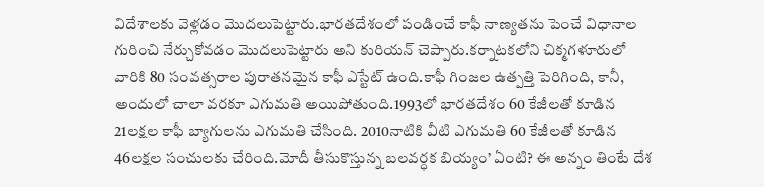విదేశాలకు వెళ్లడం మొదలుపెట్టారు.భారతదేశంలో పండించే కాఫీ నాణ్యతను పెంచే విధానాల గురించి నేర్చుకోవడం మొదలుపెట్టారు అని కురియన్ చెప్పారు.కర్నాటకలోని చిక్మగళూరులో వారికి 80 సంవత్సరాల పురాతనమైన కాఫీ ఎస్టేట్ ఉంది.కాఫీ గింజల ఉత్పత్తి పెరిగింది, కానీ, అందులో చాలా వరకూ ఎగుమతి అయిపోతుంది.1993లో భారతదేశం 60 కేజీలతో కూడిన 21లక్షల కాఫీ బ్యాగులను ఎగుమతి చేసింది. 2010నాటికి వీటి ఎగుమతి 60 కేజీలతో కూడిన 46లక్షల సంచులకు చేరింది.మోదీ తీసుకొస్తున్న బలవర్ధక బియ్యం’ ఏంటి? ఈ అన్నం తింటే దేశ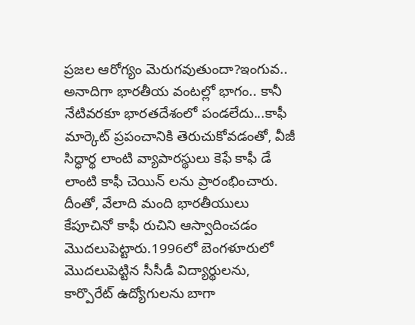ప్రజల ఆరోగ్యం మెరుగవుతుందా?ఇంగువ.. అనాదిగా భారతీయ వంటల్లో భాగం.. కానీ నేటివరకూ భారతదేశంలో పండలేదు...కాఫీ మార్కెట్ ప్రపంచానికి తెరుచుకోవడంతో, వీజీ సిద్ధార్థ లాంటి వ్యాపారస్థులు కెఫే కాఫీ డే లాంటి కాఫీ చెయిన్ లను ప్రారంభించారు. దీంతో, వేలాది మంది భారతీయులు కేపూచినో కాఫీ రుచిని ఆస్వాదించడం మొదలుపెట్టారు.1996లో బెంగళూరులో మొదలుపెట్టిన సీసీడీ విద్యార్థులను, కార్పొరేట్ ఉద్యోగులను బాగా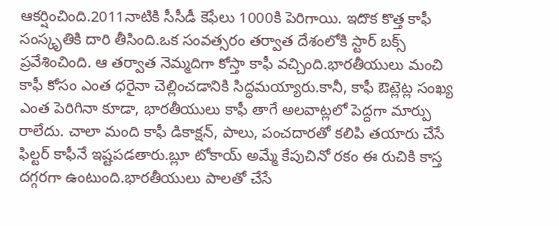ఆకర్షించింది.2011నాటికి సీసీడీ కెఫేలు 1000కి పెరిగాయి. ఇదొక కొత్త కాఫీ సంస్కృతికి దారి తీసింది.ఒక సంవత్సరం తర్వాత దేశంలోకి స్టార్ బక్స్ ప్రవేశించింది. ఆ తర్వాత నెమ్మదిగా కోస్తా కాఫీ వచ్చింది.భారతీయులు మంచి కాఫీ కోసం ఎంత ధరైనా చెల్లించడానికి సిద్ధమయ్యారు.కానీ, కాఫీ ఔట్లెట్ల సంఖ్య ఎంత పెరిగినా కూడా, భారతీయులు కాఫీ తాగే అలవాట్లలో పెద్దగా మార్పు రాలేదు. చాలా మంది కాఫీ డికాక్షన్, పాలు, పంచదారతో కలిపి తయారు చేసే ఫిల్టర్ కాఫీనే ఇష్టపడతారు.బ్లూ టోకాయ్ అమ్మే కేపుచినో రకం ఈ రుచికి కాస్త దగ్గరగా ఉంటుంది.భారతీయులు పాలతో చేసే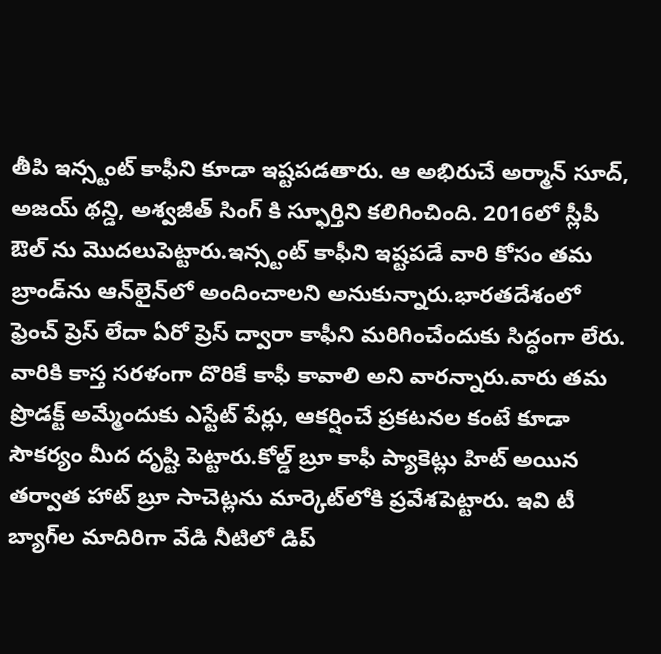తీపి ఇన్స్టంట్ కాఫీని కూడా ఇష్టపడతారు. ఆ అభిరుచే అర్మాన్ సూద్, అజయ్ థన్డి, అశ్వజీత్ సింగ్ కి స్ఫూర్తిని కలిగించింది. 2016లో స్లీపీ ఔల్ ను మొదలుపెట్టారు.ఇన్స్టంట్ కాఫీని ఇష్టపడే వారి కోసం తమ బ్రాండ్‌ను ఆన్‌లైన్‌లో అందించాలని అనుకున్నారు.భారతదేశంలో ఫ్రెంచ్ ప్రెస్ లేదా ఏరో ప్రెస్ ద్వారా కాఫీని మరిగించేందుకు సిద్ధంగా లేరు. వారికి కాస్త సరళంగా దొరికే కాఫీ కావాలి అని వారన్నారు.వారు తమ ప్రొడక్ట్ అమ్మేందుకు ఎస్టేట్ పేర్లు, ఆకర్షించే ప్రకటనల కంటే కూడా సౌకర్యం మీద దృష్టి పెట్టారు.కోల్డ్ బ్రూ కాఫీ ప్యాకెట్లు హిట్ అయిన తర్వాత హాట్ బ్రూ సాచెట్లను మార్కెట్‌లోకి ప్రవేశపెట్టారు. ఇవి టీ బ్యాగ్‌ల మాదిరిగా వేడి నీటిలో డిప్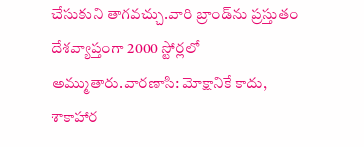చేసుకుని తాగవచ్చు.వారి బ్రాండ్‌ను ప్రస్తుతం దేశవ్యాప్తంగా 2000 స్టోర్లలో అమ్ముతారు.వారణాసి: మోక్షానికే కాదు, శాకాహార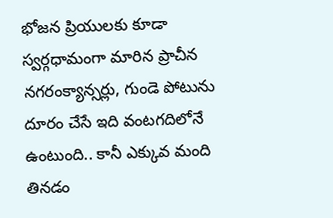భోజన ప్రియులకు కూడా స్వర్గధామంగా మారిన ప్రాచీన నగరంక్యాన్సర్లు, గుండె పోటును దూరం చేసే ఇది వంటగదిలోనే ఉంటుంది.. కానీ ఎక్కువ మంది తినడం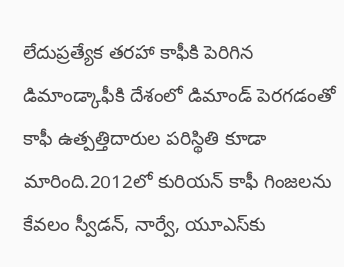లేదుప్రత్యేక తరహా కాఫీకి పెరిగిన డిమాండ్కాఫీకి దేశంలో డిమాండ్ పెరగడంతో కాఫీ ఉత్పత్తిదారుల పరిస్థితి కూడా మారింది.2012లో కురియన్ కాఫీ గింజలను కేవలం స్వీడన్, నార్వే, యూఎస్‌కు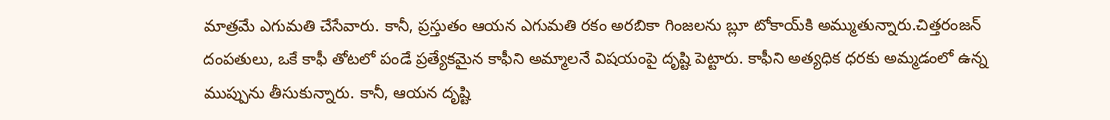మాత్రమే ఎగుమతి చేసేవారు. కానీ, ప్రస్తుతం ఆయన ఎగుమతి రకం అరబికా గింజలను బ్లూ టోకాయ్‌కి అమ్ముతున్నారు.చిత్తరంజన్ దంపతులు, ఒకే కాఫీ తోటలో పండే ప్రత్యేకమైన కాఫీని అమ్మాలనే విషయంపై దృష్టి పెట్టారు. కాఫీని అత్యధిక ధరకు అమ్మడంలో ఉన్న ముప్పును తీసుకున్నారు. కానీ, ఆయన దృష్టి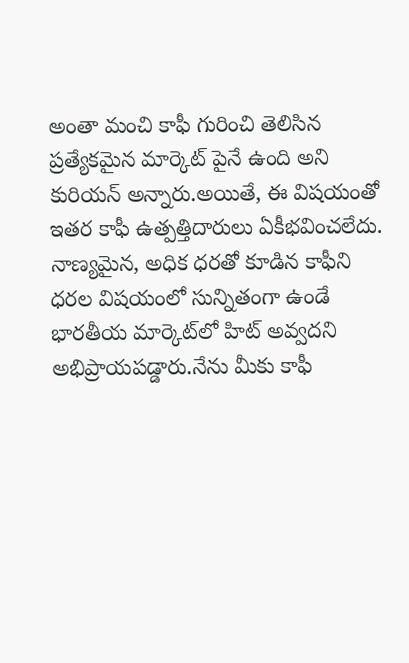అంతా మంచి కాఫీ గురించి తెలిసిన ప్రత్యేకమైన మార్కెట్ పైనే ఉంది అని కురియన్ అన్నారు.అయితే, ఈ విషయంతో ఇతర కాఫీ ఉత్పత్తిదారులు ఏకీభవించలేదు. నాణ్యమైన, అధిక ధరతో కూడిన కాఫీని ధరల విషయంలో సున్నితంగా ఉండే భారతీయ మార్కెట్‌లో హిట్ అవ్వదని అభిప్రాయపడ్డారు.నేను మీకు కాఫీ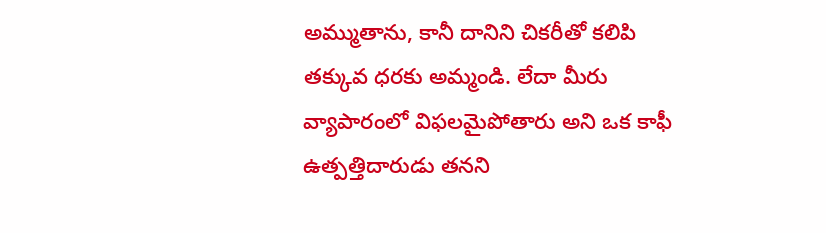అమ్ముతాను, కానీ దానిని చికరీతో కలిపి తక్కువ ధరకు అమ్మండి. లేదా మీరు వ్యాపారంలో విఫలమైపోతారు అని ఒక కాఫీ ఉత్పత్తిదారుడు తనని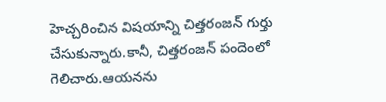హెచ్చరించిన విషయాన్ని చిత్తరంజన్ గుర్తు చేసుకున్నారు.కానీ, చిత్తరంజన్ పందెంలో గెలిచారు.ఆయనను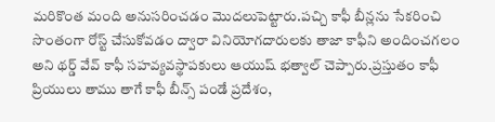మరికొంత మంది అనుసరించడం మొదలుపెట్టారు.పచ్చి కాఫీ బీన్లను సేకరించి సొంతంగా రోస్ట్ చేసుకోవడం ద్వారా వినియోగదారులకు తాజా కాఫీని అందించగలం అని థర్డ్ వేవ్ కాఫీ సహవ్యవస్థాపకులు ఆయుష్ భత్వాల్ చెప్పారు.ప్రస్తుతం కాఫీ ప్రియులు తాము తాగే కాఫీ బీన్స్ పండే ప్రదేశం,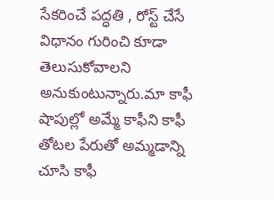సేకరించే పద్ధతి , రోస్ట్ చేసే విధానం గురించి కూడా తెలుసుకోవాలని అనుకుంటున్నారు.మా కాఫీ షాపుల్లో అమ్మే కాఫీని కాఫీ తోటల పేరుతో అమ్మడాన్ని చూసి కాఫీ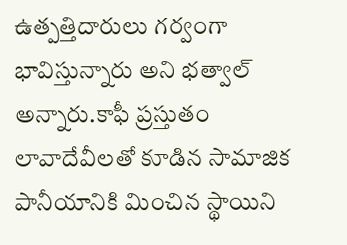ఉత్పత్తిదారులు గర్వంగా భావిస్తున్నారు అని భత్వాల్ అన్నారు.కాఫీ ప్రస్తుతం లావాదేవీలతో కూడిన సామాజిక పానీయానికి మించిన స్థాయిని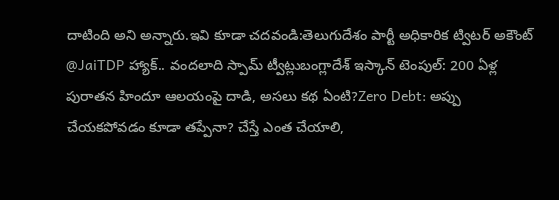దాటింది అని అన్నారు.ఇవి కూడా చదవండి:తెలుగుదేశం పార్టీ అధికారిక ట్విటర్ అకౌంట్ @JaiTDP హ్యాక్.. వందలాది స్పామ్ ట్వీట్లుబంగ్లాదేశ్ ఇస్కాన్ టెంపుల్: 200 ఏళ్ల పురాతన హిందూ ఆలయంపై దాడి, అసలు కథ ఏంటి?Zero Debt: అప్పు చేయకపోవడం కూడా తప్పేనా? చేస్తే ఎంత చేయాలి,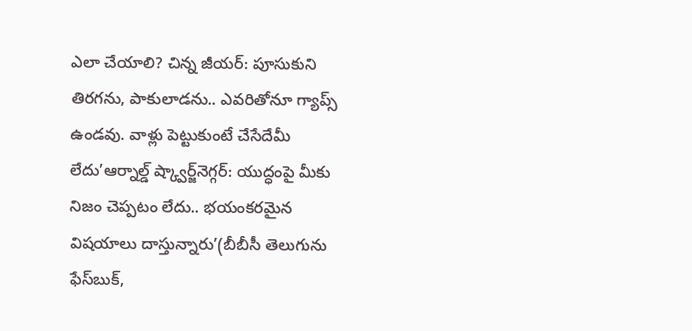ఎలా చేయాలి? చిన్న జీయర్: పూసుకుని తిరగను, పాకులాడను.. ఎవరితోనూ గ్యాప్స్ ఉండవు. వాళ్లు పెట్టుకుంటే చేసేదేమీ లేదు’ఆర్నాల్డ్ ష్క్వార్జ్‌నెగ్గర్: యుద్ధంపై మీకు నిజం చెప్పటం లేదు.. భయంకరమైన విషయాలు దాస్తున్నారు’(బీబీసీ తెలుగును ఫేస్‌బుక్,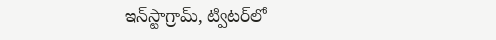ఇన్‌స్టాగ్రామ్‌, ట్విటర్‌లో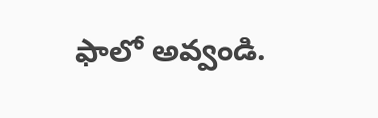ఫాలో అవ్వండి.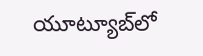యూట్యూబ్‌లో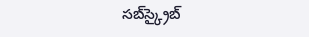సబ్‌స్క్రైబ్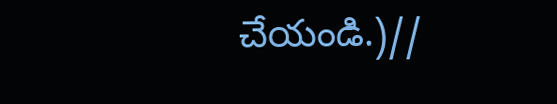చేయండి.)//